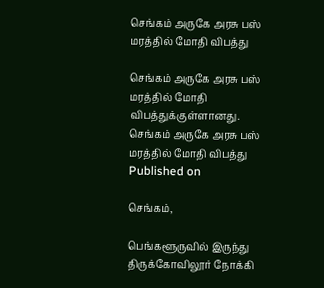செங்கம் அருகே அரசு பஸ் மரத்தில் மோதி விபத்து

செங்கம் அருகே அரசு பஸ் மரத்தில் மோதி விபத்துக்குள்ளானது.
செங்கம் அருகே அரசு பஸ் மரத்தில் மோதி விபத்து
Published on

செங்கம்,

பெங்களூருவில் இருந்து திருக்கோவிலூர் நோக்கி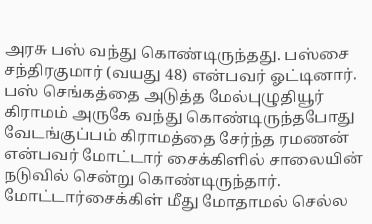அரசு பஸ் வந்து கொண்டிருந்தது. பஸ்சை சந்திரகுமார் (வயது 48) என்பவர் ஓட்டினார். பஸ் செங்கத்தை அடுத்த மேல்புழுதியூர் கிராமம் அருகே வந்து கொண்டிருந்தபோது வேடங்குப்பம் கிராமத்தை சேர்ந்த ரமணன் என்பவர் மோட்டார் சைக்கிளில் சாலையின் நடுவில் சென்று கொண்டிருந்தார். மோட்டார்சைக்கிள் மீது மோதாமல் செல்ல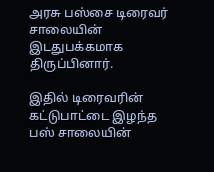அரசு பஸ்சை டிரைவர் சாலையின் இடதுபக்கமாக திருப்பினார்.

இதில் டிரைவரின் கட்டுபாட்டை இழந்த பஸ் சாலையின்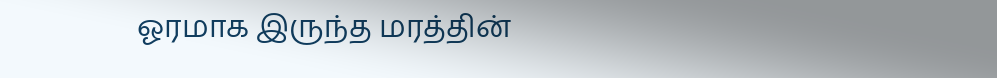ஓரமாக இருந்த மரத்தின்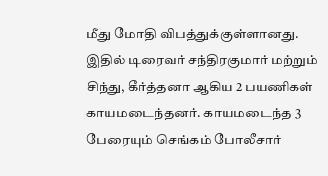மீது மோதி விபத்துக்குள்ளானது. இதில் டிரைவர் சந்திரகுமார் மற்றும் சிந்து, கீர்த்தனா ஆகிய 2 பயணிகள் காயமடைந்தனர். காயமடைந்த 3 பேரையும் செங்கம் போலீசார்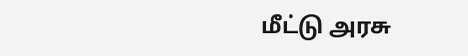மீட்டு அரசு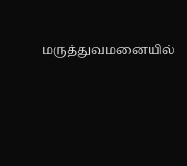மருத்துவமனையில்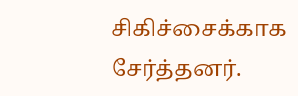சிகிச்சைக்காக சேர்த்தனர்.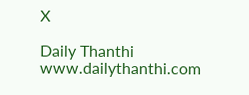X

Daily Thanthi
www.dailythanthi.com